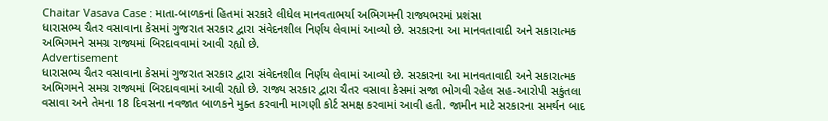Chaitar Vasava Case : માતા-બાળકનાં હિતમાં સરકારે લીધેલ માનવતાભર્યા અભિગમની રાજ્યભરમાં પ્રશંસા
ધારાસભ્ય ચૈતર વસાવાના કેસમાં ગુજરાત સરકાર દ્વારા સંવેદનશીલ નિર્ણય લેવામાં આવ્યો છે. સરકારના આ માનવતાવાદી અને સકારાત્મક અભિગમને સમગ્ર રાજ્યમાં બિરદાવવામાં આવી રહ્યો છે.
Advertisement
ધારાસભ્ય ચૈતર વસાવાના કેસમાં ગુજરાત સરકાર દ્વારા સંવેદનશીલ નિર્ણય લેવામાં આવ્યો છે. સરકારના આ માનવતાવાદી અને સકારાત્મક અભિગમને સમગ્ર રાજ્યમાં બિરદાવવામાં આવી રહ્યો છે. રાજ્ય સરકાર દ્વારા ચૈતર વસાવા કેસમાં સજા ભોગવી રહેલ સહ-આરોપી સકુંતલા વસાવા અને તેમના 18 દિવસના નવજાત બાળકને મુક્ત કરવાની માગણી કોર્ટ સમક્ષ કરવામાં આવી હતી. જામીન માટે સરકારના સમર્થન બાદ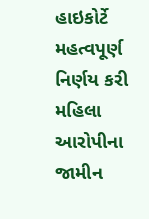હાઇકોર્ટે મહત્વપૂર્ણ નિર્ણય કરી મહિલા આરોપીના જામીન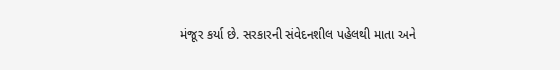મંજૂર કર્યા છે. સરકારની સંવેદનશીલ પહેલથી માતા અને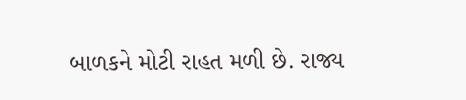બાળકને મોટી રાહત મળી છે. રાજ્ય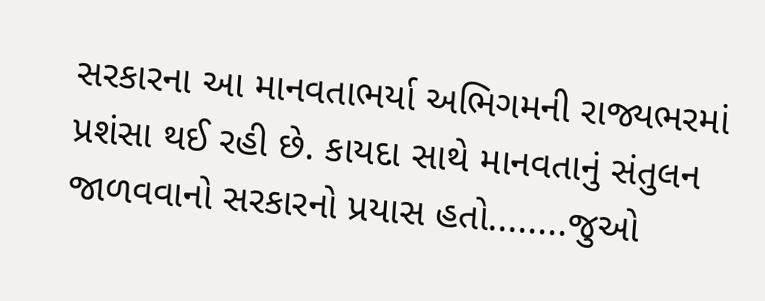સરકારના આ માનવતાભર્યા અભિગમની રાજ્યભરમાં પ્રશંસા થઈ રહી છે. કાયદા સાથે માનવતાનું સંતુલન જાળવવાનો સરકારનો પ્રયાસ હતો........જુઓ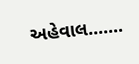અહેવાલ.......